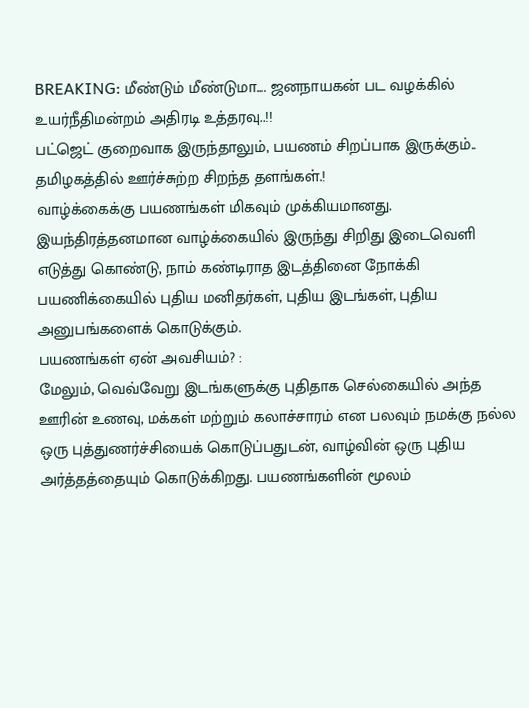BREAKING: மீண்டும் மீண்டுமா.... ஜனநாயகன் பட வழக்கில் உயர்நீதிமன்றம் அதிரடி உத்தரவு..!!
பட்ஜெட் குறைவாக இருந்தாலும், பயணம் சிறப்பாக இருக்கும்.. தமிழகத்தில் ஊர்ச்சுற்ற சிறந்த தளங்கள்.!
வாழ்க்கைக்கு பயணங்கள் மிகவும் முக்கியமானது. இயந்திரத்தனமான வாழ்க்கையில் இருந்து சிறிது இடைவெளி எடுத்து கொண்டு, நாம் கண்டிராத இடத்தினை நோக்கி பயணிக்கையில் புதிய மனிதர்கள், புதிய இடங்கள், புதிய அனுபங்களைக் கொடுக்கும்.
பயணங்கள் ஏன் அவசியம்? :
மேலும், வெவ்வேறு இடங்களுக்கு புதிதாக செல்கையில் அந்த ஊரின் உணவு, மக்கள் மற்றும் கலாச்சாரம் என பலவும் நமக்கு நல்ல ஒரு புத்துணர்ச்சியைக் கொடுப்பதுடன், வாழ்வின் ஒரு புதிய அர்த்தத்தையும் கொடுக்கிறது. பயணங்களின் மூலம்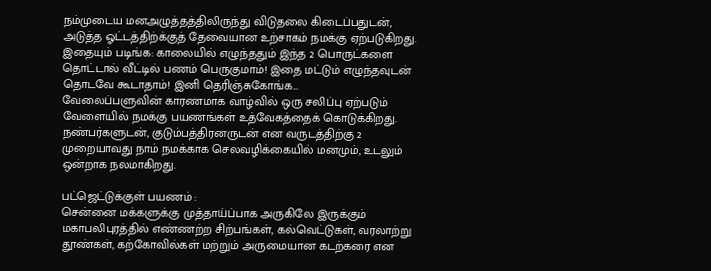நம்முடைய மனஅழுத்தத்திலிருந்து விடுதலை கிடைப்பதுடன், அடுத்த ஓட்டத்திற்க்குத் தேவையான உற்சாகம் நமக்கு ஏற்படுகிறது.
இதையும் படிங்க: காலையில் எழுந்ததும் இந்த 2 பொருட்களை தொட்டால் வீட்டில் பணம் பெருகுமாம்! இதை மட்டும் எழுந்தவுடன் தொடவே கூடாதாம்! இனி தெரிஞ்சுகோங்க...
வேலைப்பளுவின் காரணமாக வாழ்வில் ஒரு சலிப்பு ஏற்படும் வேளையில் நமக்கு பயணங்கள் உத்வேகத்தைக் கொடுக்கிறது. நண்பர்களுடன், குடும்பத்திரனருடன் என வருடத்திற்கு 2 முறையாவது நாம் நமக்காக செலவழிக்கையில் மனமும், உடலும் ஒன்றாக நலமாகிறது.

பட்ஜெட்டுக்குள் பயணம் :
சென்னை மக்களுக்கு முத்தாய்ப்பாக அருகிலே இருக்கும் மகாபலிபுரத்தில் எண்ணற்ற சிற்பங்கள், கல்வெட்டுகள், வரலாற்று தூண்கள், கற்கோவில்கள் மற்றும் அருமையான கடற்கரை என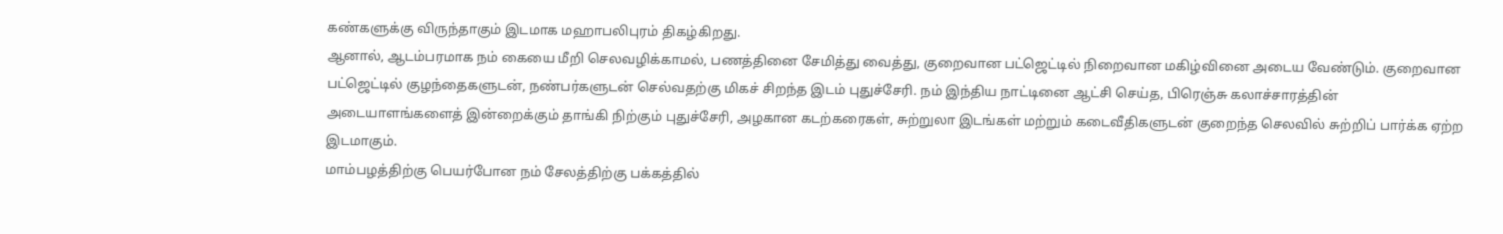கண்களுக்கு விருந்தாகும் இடமாக மஹாபலிபுரம் திகழ்கிறது.
ஆனால், ஆடம்பரமாக நம் கையை மீறி செலவழிக்காமல், பணத்தினை சேமித்து வைத்து, குறைவான பட்ஜெட்டில் நிறைவான மகிழ்வினை அடைய வேண்டும். குறைவான பட்ஜெட்டில் குழந்தைகளுடன், நண்பர்களுடன் செல்வதற்கு மிகச் சிறந்த இடம் புதுச்சேரி. நம் இந்திய நாட்டினை ஆட்சி செய்த, பிரெஞ்சு கலாச்சாரத்தின் அடையாளங்களைத் இன்றைக்கும் தாங்கி நிற்கும் புதுச்சேரி, அழகான கடற்கரைகள், சுற்றுலா இடங்கள் மற்றும் கடைவீதிகளுடன் குறைந்த செலவில் சுற்றிப் பார்க்க ஏற்ற இடமாகும்.
மாம்பழத்திற்கு பெயர்போன நம் சேலத்திற்கு பக்கத்தில்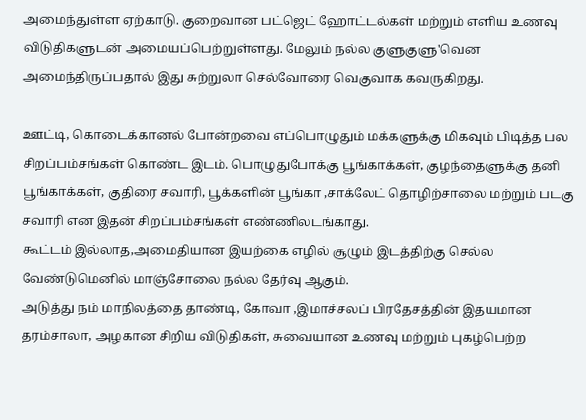அமைந்துள்ள ஏற்காடு. குறைவான பட்ஜெட் ஹோட்டல்கள் மற்றும் எளிய உணவு விடுதிகளுடன் அமையப்பெற்றுள்ளது. மேலும் நல்ல குளுகுளு'வென அமைந்திருப்பதால் இது சுற்றுலா செல்வோரை வெகுவாக கவருகிறது.

ஊட்டி, கொடைக்கானல் போன்றவை எப்பொழுதும் மக்களுக்கு மிகவும் பிடித்த பல சிறப்பம்சங்கள் கொண்ட இடம். பொழுதுபோக்கு பூங்காக்கள், குழந்தைளுக்கு தனி பூங்காக்கள், குதிரை சவாரி, பூக்களின் பூங்கா ,சாக்லேட் தொழிற்சாலை மற்றும் படகு சவாரி என இதன் சிறப்பம்சங்கள் எண்ணிலடங்காது.
கூட்டம் இல்லாத,அமைதியான இயற்கை எழில் சூழும் இடத்திற்கு செல்ல வேண்டுமெனில் மாஞ்சோலை நல்ல தேர்வு ஆகும்.
அடுத்து நம் மாநிலத்தை தாண்டி, கோவா ,இமாச்சலப் பிரதேசத்தின் இதயமான தரம்சாலா, அழகான சிறிய விடுதிகள், சுவையான உணவு மற்றும் புகழ்பெற்ற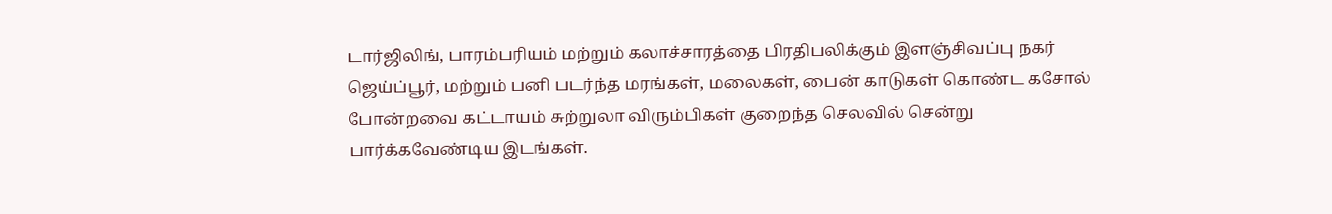டார்ஜிலிங், பாரம்பரியம் மற்றும் கலாச்சாரத்தை பிரதிபலிக்கும் இளஞ்சிவப்பு நகர் ஜெய்ப்பூர், மற்றும் பனி படர்ந்த மரங்கள், மலைகள், பைன் காடுகள் கொண்ட கசோல் போன்றவை கட்டாயம் சுற்றுலா விரும்பிகள் குறைந்த செலவில் சென்று பார்க்கவேண்டிய இடங்கள்.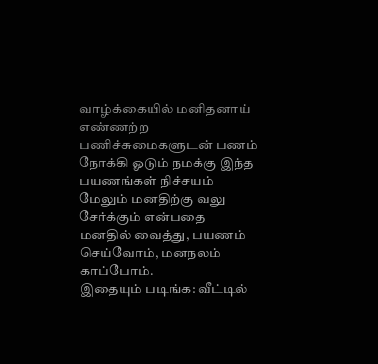வாழ்க்கையில் மனிதனாய் எண்ணற்ற பணிச்சுமைகளுடன் பணம் நோக்கி ஓடும் நமக்கு இந்த பயணங்கள் நிச்சயம் மேலும் மனதிற்கு வலு சேர்க்கும் என்பதை மனதில் வைத்து, பயணம் செய்வோம், மனநலம் காப்போம்.
இதையும் படிங்க: வீட்டில்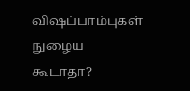விஷப்பாம்புகள் நுழைய கூடாதா?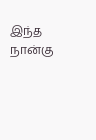இந்த நான்கு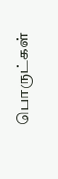பொருட்கள்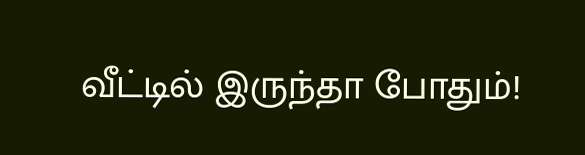வீட்டில் இருந்தா போதும்!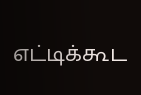எட்டிக்கூட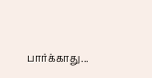பார்க்காது...